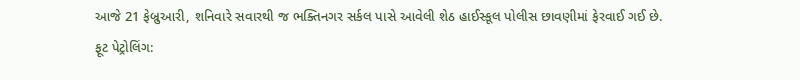આજે 21 ફેબ્રુઆરી, શનિવારે સવારથી જ ભક્તિનગર સર્કલ પાસે આવેલી શેઠ હાઈસ્કૂલ પોલીસ છાવણીમાં ફેરવાઈ ગઈ છે.
ફૂટ પેટ્રોલિંગ: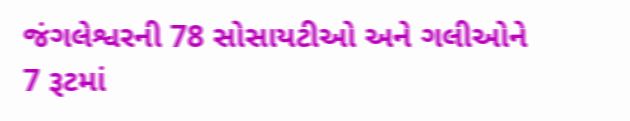જંગલેશ્વરની 78 સોસાયટીઓ અને ગલીઓને 7 રૂટમાં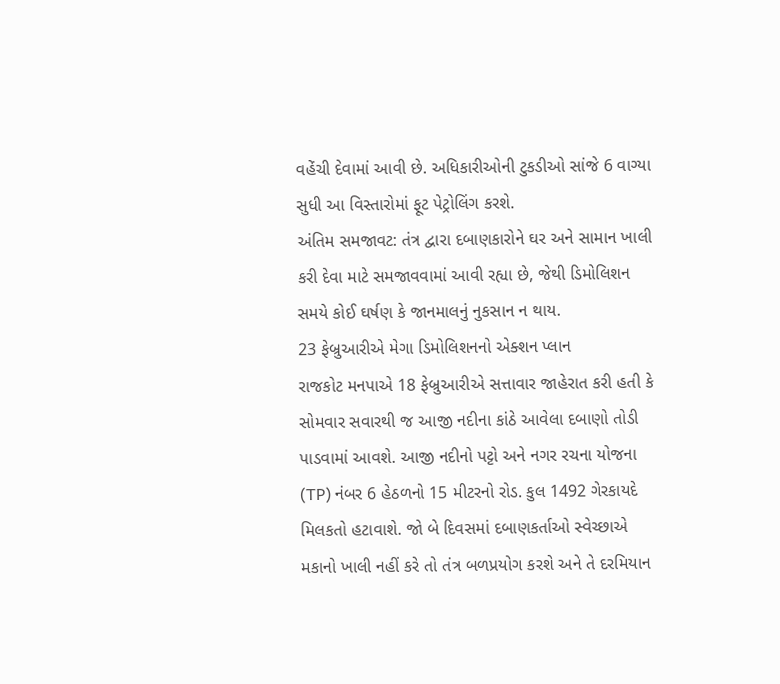વહેંચી દેવામાં આવી છે. અધિકારીઓની ટુકડીઓ સાંજે 6 વાગ્યા સુધી આ વિસ્તારોમાં ફૂટ પેટ્રોલિંગ કરશે.
અંતિમ સમજાવટ: તંત્ર દ્વારા દબાણકારોને ઘર અને સામાન ખાલી કરી દેવા માટે સમજાવવામાં આવી રહ્યા છે, જેથી ડિમોલિશન સમયે કોઈ ઘર્ષણ કે જાનમાલનું નુકસાન ન થાય.
23 ફેબ્રુઆરીએ મેગા ડિમોલિશનનો એક્શન પ્લાન
રાજકોટ મનપાએ 18 ફેબ્રુઆરીએ સત્તાવાર જાહેરાત કરી હતી કે સોમવાર સવારથી જ આજી નદીના કાંઠે આવેલા દબાણો તોડી પાડવામાં આવશે. આજી નદીનો પટ્ટો અને નગર રચના યોજના (TP) નંબર 6 હેઠળનો 15 મીટરનો રોડ. કુલ 1492 ગેરકાયદે મિલકતો હટાવાશે. જો બે દિવસમાં દબાણકર્તાઓ સ્વેચ્છાએ મકાનો ખાલી નહીં કરે તો તંત્ર બળપ્રયોગ કરશે અને તે દરમિયાન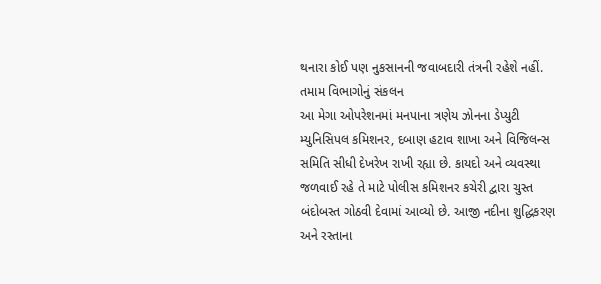થનારા કોઈ પણ નુકસાનની જવાબદારી તંત્રની રહેશે નહીં.
તમામ વિભાગોનું સંકલન
આ મેગા ઓપરેશનમાં મનપાના ત્રણેય ઝોનના ડેપ્યુટી મ્યુનિસિપલ કમિશનર, દબાણ હટાવ શાખા અને વિજિલન્સ સમિતિ સીધી દેખરેખ રાખી રહ્યા છે. કાયદો અને વ્યવસ્થા જળવાઈ રહે તે માટે પોલીસ કમિશનર કચેરી દ્વારા ચુસ્ત બંદોબસ્ત ગોઠવી દેવામાં આવ્યો છે. આજી નદીના શુદ્ધિકરણ અને રસ્તાના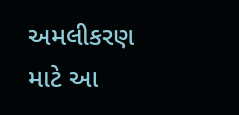અમલીકરણ માટે આ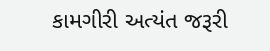કામગીરી અત્યંત જરૂરી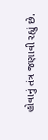હોવાનું તંત્ર જણાવી રહ્યું છે.